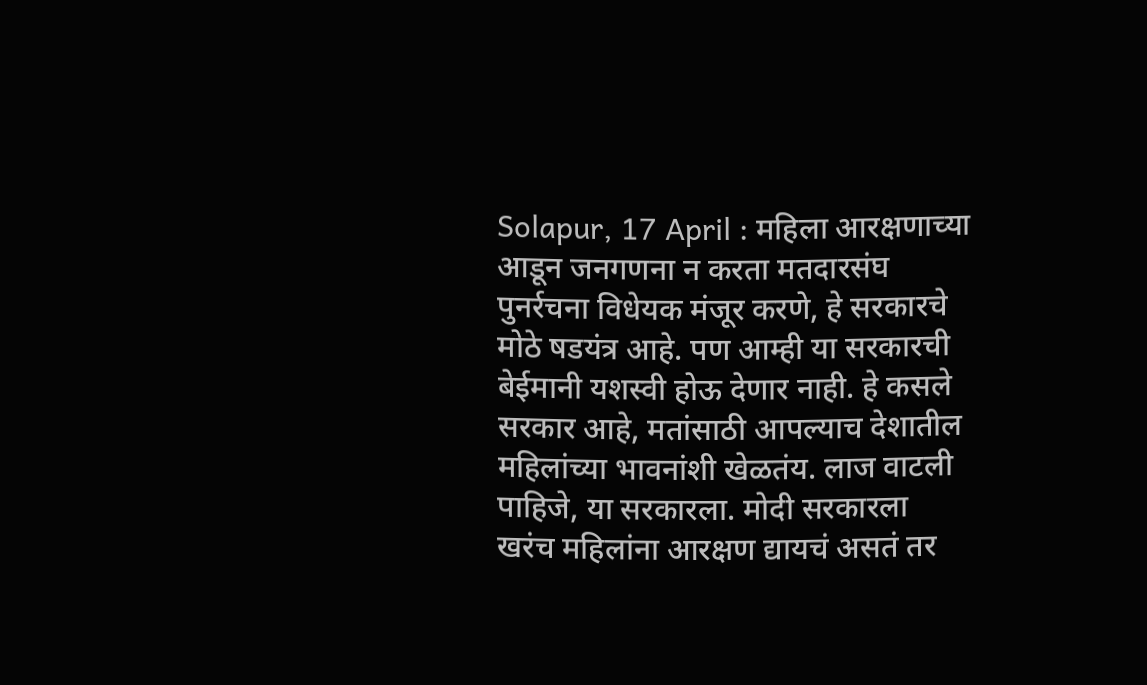Solapur, 17 April : महिला आरक्षणाच्या आडून जनगणना न करता मतदारसंघ पुनर्रचना विधेयक मंजूर करणे, हे सरकारचे मोठे षडयंत्र आहे. पण आम्ही या सरकारची बेईमानी यशस्वी होऊ देणार नाही. हे कसले सरकार आहे, मतांसाठी आपल्याच देशातील महिलांच्या भावनांशी खेळतंय. लाज वाटली पाहिजे, या सरकारला. मोदी सरकारला खरंच महिलांना आरक्षण द्यायचं असतं तर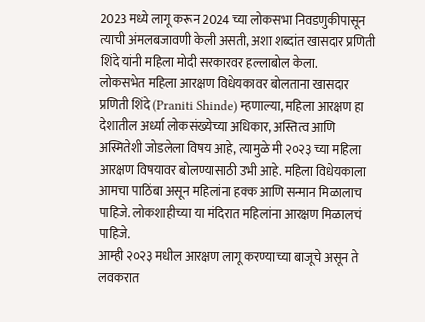2023 मध्ये लागू करून 2024 च्या लोकसभा निवडणुकीपासून त्याची अंमलबजावणी केली असती, अशा शब्दांत खासदार प्रणिती शिंदे यांनी महिला मोदी सरकारवर हल्लाबोल केला.
लोकसभेत महिला आरक्षण विधेयकावर बोलताना खासदार प्रणिती शिंदे (Praniti Shinde) म्हणाल्या, महिला आरक्षण हा देशातील अर्ध्या लोकसंख्येच्या अधिकार, अस्तित्व आणि अस्मितेशी जोडलेला विषय आहे, त्यामुळे मी २०२३ च्या महिला आरक्षण विषयावर बोलण्यासाठी उभी आहे. महिला विधेयकाला आमचा पाठिंबा असून महिलांना हक्क आणि सन्मान मिळालाच पाहिजे. लोकशाहीच्या या मंदिरात महिलांना आरक्षण मिळालचं पाहिजे.
आम्ही २०२३ मधील आरक्षण लागू करण्याच्या बाजूचे असून ते लवकरात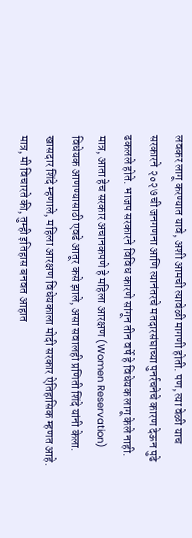लवकर लागू करण्यात यावे, अशी आमची त्यावेळी मागणी होती. पण, त्या वेळी याच सरकारने २०२७ ची जनगणना आणि त्यानंतरचे मतदारसंघाच्या पुनर्रचनेचे कारण देऊन पुढे ढकलले होते. भाजप सरकारने विविध कारणे सांगून तीन वर्षे हे विधेयक लागू केले नाही. मात्र, आता हेच सरकार अचानकपणे हे महिला आरक्षण (Women Reservation) विधेयक आणण्यासाठी एवढे आतूर कसे झाले, असा सवालही प्रणिती शिंदे यांनी केला.
खासदार शिंदे म्हणाले, महिला आरक्षण विधेयकाला मोदी सरकार ऐतिहासिक म्हणत आहे. मात्र, मी विचारते की, तुम्ही इतिहास बनवत आहात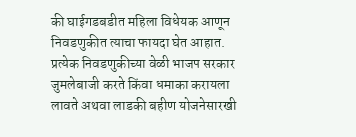की घाईगडबडीत महिला विधेयक आणून निवडणुकीत त्याचा फायदा घेत आहात. प्रत्येक निवडणुकीच्या वेळी भाजप सरकार जुमलेबाजी करते किंवा धमाका करायला लावते अथवा लाडकी बहीण योजनेसारखी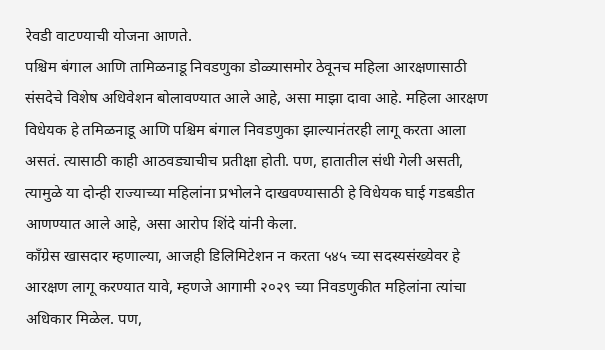रेवडी वाटण्याची योजना आणते.
पश्चिम बंगाल आणि तामिळनाडू निवडणुका डोळ्यासमोर ठेवूनच महिला आरक्षणासाठी संसदेचे विशेष अधिवेशन बोलावण्यात आले आहे, असा माझा दावा आहे. महिला आरक्षण विधेयक हे तमिळनाडू आणि पश्चिम बंगाल निवडणुका झाल्यानंतरही लागू करता आला असतं. त्यासाठी काही आठवड्याचीच प्रतीक्षा होती. पण, हातातील संधी गेली असती, त्यामुळे या दोन्ही राज्याच्या महिलांना प्रभोलने दाखवण्यासाठी हे विधेयक घाई गडबडीत आणण्यात आले आहे, असा आरोप शिंदे यांनी केला.
काँग्रेस खासदार म्हणाल्या, आजही डिलिमिटेशन न करता ५४५ च्या सदस्यसंख्येवर हे आरक्षण लागू करण्यात यावे, म्हणजे आगामी २०२९ च्या निवडणुकीत महिलांना त्यांचा अधिकार मिळेल. पण,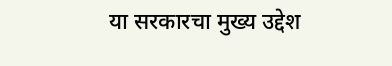या सरकारचा मुख्य उद्देश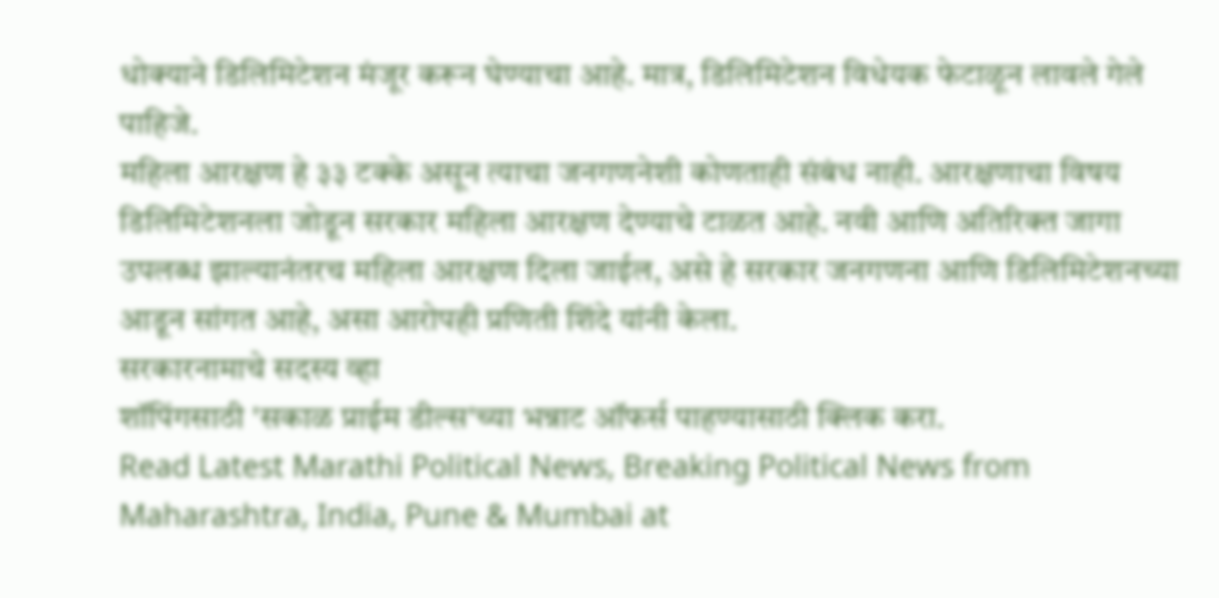धोक्याने डिलिमिटेशन मंजूर करून घेण्याचा आहे. मात्र, डिलिमिटेशन विधेयक फेटाळून लावले गेले पाहिजे.
महिला आरक्षण हे ३३ टक्के असून त्याचा जनगणनेशी कोणताही संबंध नाही. आरक्षणाचा विषय डिलिमिटेशनला जोडून सरकार महिला आरक्षण देण्याचे टाळत आहे. नवी आणि अतिरिक्त जागा उपलब्ध झाल्यानंतरच महिला आरक्षण दिला जाईल, असे हे सरकार जनगणना आणि डिलिमिटेशनच्या आडून सांगत आहे, असा आरोपही प्रणिती शिंदे यांनी केला.
सरकारनामाचे सदस्य व्हा
शॉपिंगसाठी 'सकाळ प्राईम डील्स'च्या भन्नाट ऑफर्स पाहण्यासाठी क्लिक करा.
Read Latest Marathi Political News, Breaking Political News from Maharashtra, India, Pune & Mumbai at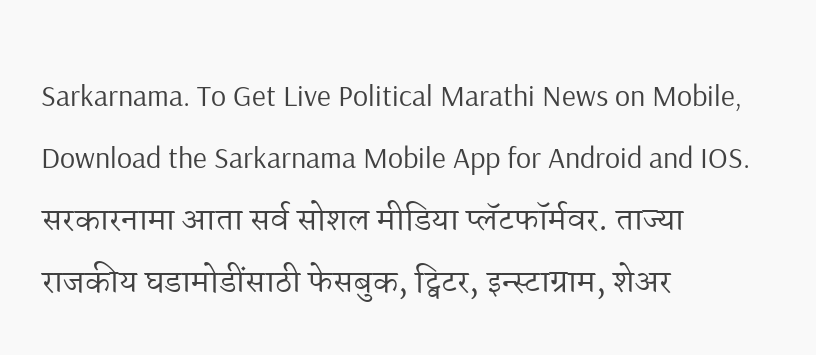Sarkarnama. To Get Live Political Marathi News on Mobile, Download the Sarkarnama Mobile App for Android and IOS. सरकारनामा आता सर्व सोशल मीडिया प्लॅटफॉर्मवर. ताज्या राजकीय घडामोडींसाठी फेसबुक, ट्विटर, इन्स्टाग्राम, शेअर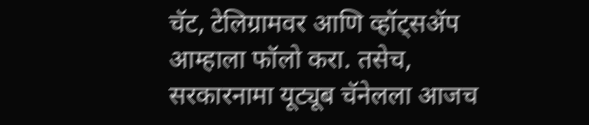चॅट, टेलिग्रामवर आणि व्हॉट्सॲप आम्हाला फॉलो करा. तसेच, सरकारनामा यूट्यूब चॅनेलला आजच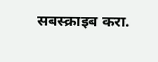सबस्क्राइब करा.